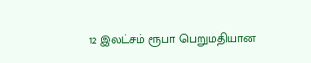12 இலட்சம் ரூபா பெறுமதியான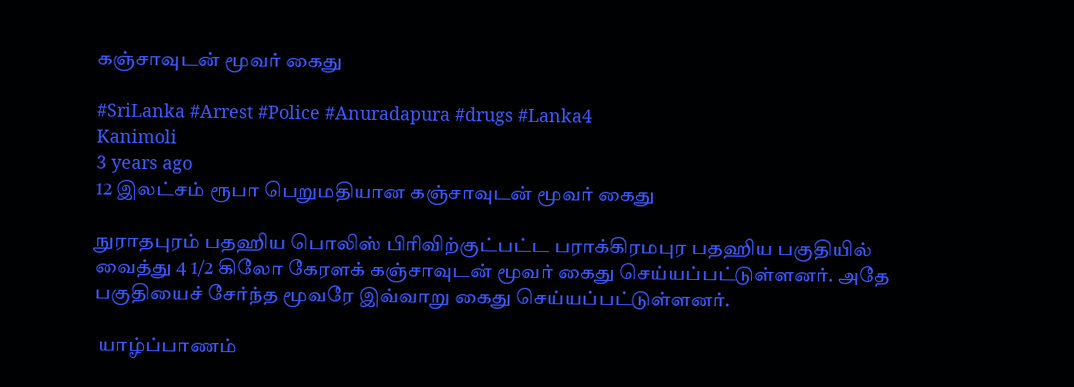கஞ்சாவுடன் மூவர் கைது

#SriLanka #Arrest #Police #Anuradapura #drugs #Lanka4
Kanimoli
3 years ago
12 இலட்சம் ரூபா பெறுமதியான கஞ்சாவுடன் மூவர் கைது

நுராதபுரம் பதஹிய பொலிஸ் பிரிவிற்குட்பட்ட பராக்கிரமபுர பதஹிய பகுதியில் வைத்து 4 1/2 கிலோ கேரளக் கஞ்சாவுடன் மூவர் கைது செய்யப்பட்டுள்ளனர். அதே பகுதியைச் சேர்ந்த மூவரே இவ்வாறு கைது செய்யப்பட்டுள்ளனர்.

 யாழ்ப்பாணம்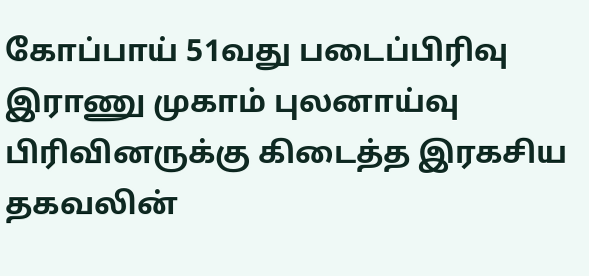கோப்பாய் 51வது படைப்பிரிவு இராணு முகாம் புலனாய்வு பிரிவினருக்கு கிடைத்த இரகசிய தகவலின்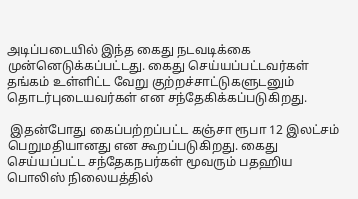அடிப்படையில் இந்த கைது நடவடிக்கை முன்னெடுக்கப்பட்டது. கைது செய்யப்பட்டவர்கள் தங்கம் உள்ளிட்ட வேறு குற்றச்சாட்டுகளுடனும் தொடர்புடையவர்கள் என சந்தேகிக்கப்படுகிறது.

 இதன்போது கைப்பற்றப்பட்ட கஞ்சா ரூபா 12 இலட்சம் பெறுமதியானது என கூறப்படுகிறது. கைது செய்யப்பட்ட சந்தேகநபர்கள் மூவரும் பதஹிய பொலிஸ் நிலையத்தில்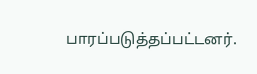பாரப்படுத்தப்பட்டனர்.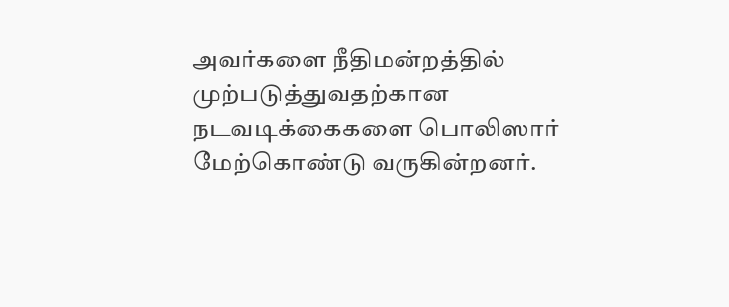அவர்களை நீதிமன்றத்தில் முற்படுத்துவதற்கான நடவடிக்கைகளை பொலிஸார் மேற்கொண்டு வருகின்றனர்.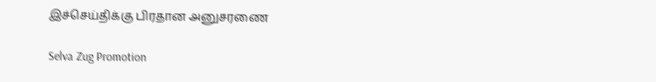இச்செய்திக்கு பிரதான அனுசரணை

Selva Zug Promotion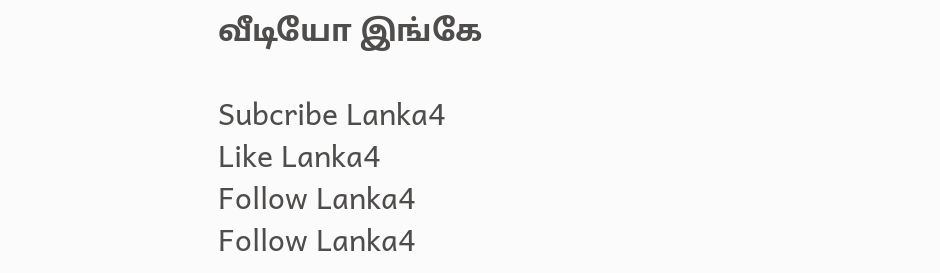வீடியோ இங்கே

Subcribe Lanka4
Like Lanka4
Follow Lanka4
Follow Lanka4